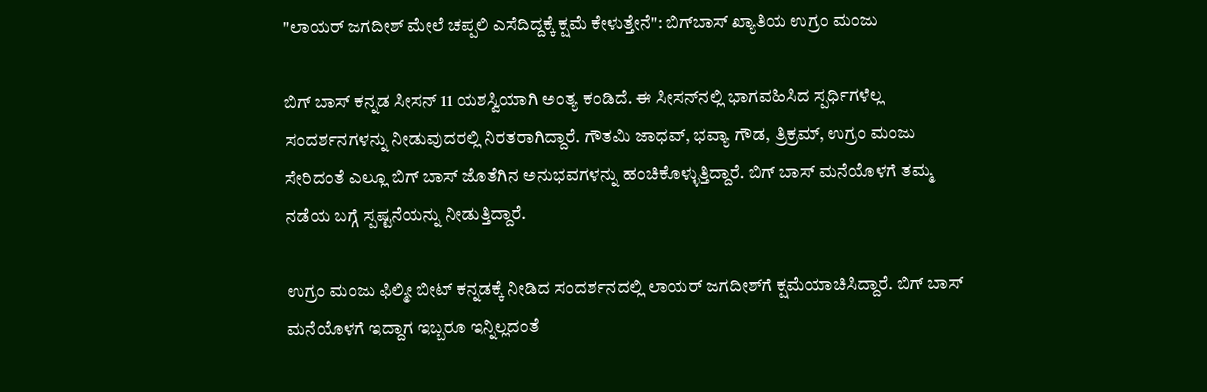"ಲಾಯರ್ ಜಗದೀಶ್ ಮೇಲೆ ಚಪ್ಪಲಿ ಎಸೆದಿದ್ದಕ್ಕೆ ಕ್ಷಮೆ ಕೇಳುತ್ತೇನೆ": ಬಿಗ್‌ಬಾಸ್ ಖ್ಯಾತಿಯ ಉಗ್ರಂ ಮಂಜು

ಬಿಗ್ ಬಾಸ್ ಕನ್ನಡ ಸೀಸನ್ 11 ಯಶಸ್ವಿಯಾಗಿ ಅಂತ್ಯ ಕಂಡಿದೆ. ಈ ಸೀಸನ್‌ನಲ್ಲಿ ಭಾಗವಹಿಸಿದ ಸ್ಪರ್ಧಿಗಳೆಲ್ಲ ಸಂದರ್ಶನಗಳನ್ನು ನೀಡುವುದರಲ್ಲಿ ನಿರತರಾಗಿದ್ದಾರೆ. ಗೌತಮಿ ಜಾಧವ್, ಭವ್ಯಾ ಗೌಡ, ತ್ರಿಕ್ರಮ್, ಉಗ್ರಂ ಮಂಜು ಸೇರಿದಂತೆ ಎಲ್ಲೂ ಬಿಗ್ ಬಾಸ್ ಜೊತೆಗಿನ ಅನುಭವಗಳನ್ನು ಹಂಚಿಕೊಳ್ಳುತ್ತಿದ್ದಾರೆ. ಬಿಗ್ ಬಾಸ್ ಮನೆಯೊಳಗೆ ತಮ್ಮ ನಡೆಯ ಬಗ್ಗೆ ಸ್ಪಷ್ಟನೆಯನ್ನು ನೀಡುತ್ತಿದ್ದಾರೆ.

ಉಗ್ರಂ ಮಂಜು ಫಿಲ್ಮೀ ಬೀಟ್ ಕನ್ನಡಕ್ಕೆ ನೀಡಿದ ಸಂದರ್ಶನದಲ್ಲಿ ಲಾಯರ್ ಜಗದೀಶ್‌ಗೆ ಕ್ಷಮೆಯಾಚಿಸಿದ್ದಾರೆ. ಬಿಗ್ ಬಾಸ್ ಮನೆಯೊಳಗೆ ಇದ್ದಾಗ ಇಬ್ಬರೂ ಇನ್ನಿಲ್ಲದಂತೆ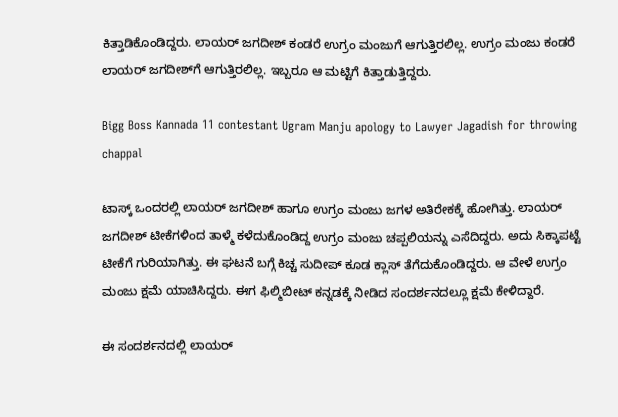ಕಿತ್ತಾಡಿಕೊಂಡಿದ್ದರು. ಲಾಯರ್ ಜಗದೀಶ್ ಕಂಡರೆ ಉಗ್ರಂ ಮಂಜುಗೆ ಆಗುತ್ತಿರಲಿಲ್ಲ. ಉಗ್ರಂ ಮಂಜು ಕಂಡರೆ ಲಾಯರ್ ಜಗದೀಶ್‌ಗೆ ಆಗುತ್ತಿರಲಿಲ್ಲ. ಇಬ್ಬರೂ ಆ ಮಟ್ಟಿಗೆ ಕಿತ್ತಾಡುತ್ತಿದ್ದರು.

Bigg Boss Kannada 11 contestant Ugram Manju apology to Lawyer Jagadish for throwing chappal

ಟಾಸ್ಕ್ ಒಂದರಲ್ಲಿ ಲಾಯರ್ ಜಗದೀಶ್ ಹಾಗೂ ಉಗ್ರಂ ಮಂಜು ಜಗಳ ಅತಿರೇಕಕ್ಕೆ ಹೋಗಿತ್ತು. ಲಾಯರ್ ಜಗದೀಶ್ ಟೀಕೆಗಳಿಂದ ತಾಳ್ಮೆ ಕಳೆದುಕೊಂಡಿದ್ದ ಉಗ್ರಂ ಮಂಜು ಚಪ್ಪಲಿಯನ್ನು ಎಸೆದಿದ್ದರು. ಅದು ಸಿಕ್ಕಾಪಟ್ಟೆ ಟೀಕೆಗೆ ಗುರಿಯಾಗಿತ್ತು. ಈ ಘಟನೆ ಬಗ್ಗೆ ಕಿಚ್ಚ ಸುದೀಪ್ ಕೂಡ ಕ್ಲಾಸ್ ತೆಗೆದುಕೊಂಡಿದ್ದರು. ಆ ವೇಳೆ ಉಗ್ರಂ ಮಂಜು ಕ್ಷಮೆ ಯಾಚಿಸಿದ್ದರು. ಈಗ ಫಿಲ್ಮಿಬೀಟ್ ಕನ್ನಡಕ್ಕೆ ನೀಡಿದ ಸಂದರ್ಶನದಲ್ಲೂ ಕ್ಷಮೆ ಕೇಳಿದ್ದಾರೆ.

ಈ ಸಂದರ್ಶನದಲ್ಲಿ ಲಾಯರ್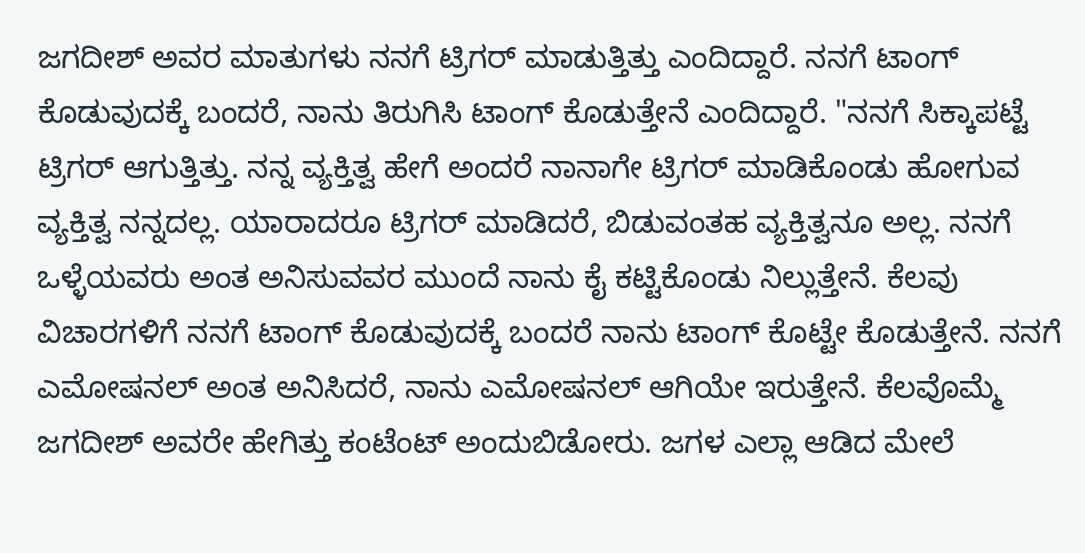ಜಗದೀಶ್ ಅವರ ಮಾತುಗಳು ನನಗೆ ಟ್ರಿಗರ್ ಮಾಡುತ್ತಿತ್ತು ಎಂದಿದ್ದಾರೆ. ನನಗೆ ಟಾಂಗ್ ಕೊಡುವುದಕ್ಕೆ ಬಂದರೆ, ನಾನು ತಿರುಗಿಸಿ ಟಾಂಗ್ ಕೊಡುತ್ತೇನೆ ಎಂದಿದ್ದಾರೆ. "ನನಗೆ ಸಿಕ್ಕಾಪಟ್ಟೆ ಟ್ರಿಗರ್ ಆಗುತ್ತಿತ್ತು. ನನ್ನ ವ್ಯಕ್ತಿತ್ವ ಹೇಗೆ ಅಂದರೆ ನಾನಾಗೇ ಟ್ರಿಗರ್ ಮಾಡಿಕೊಂಡು ಹೋಗುವ ವ್ಯಕ್ತಿತ್ವ ನನ್ನದಲ್ಲ. ಯಾರಾದರೂ ಟ್ರಿಗರ್ ಮಾಡಿದರೆ, ಬಿಡುವಂತಹ ವ್ಯಕ್ತಿತ್ವನೂ ಅಲ್ಲ. ನನಗೆ ಒಳ್ಳೆಯವರು ಅಂತ ಅನಿಸುವವರ ಮುಂದೆ ನಾನು ಕೈ ಕಟ್ಟಿಕೊಂಡು ನಿಲ್ಲುತ್ತೇನೆ. ಕೆಲವು ವಿಚಾರಗಳಿಗೆ ನನಗೆ ಟಾಂಗ್ ಕೊಡುವುದಕ್ಕೆ ಬಂದರೆ ನಾನು ಟಾಂಗ್ ಕೊಟ್ಟೇ ಕೊಡುತ್ತೇನೆ. ನನಗೆ ಎಮೋಷನಲ್ ಅಂತ ಅನಿಸಿದರೆ, ನಾನು ಎಮೋಷನಲ್ ಆಗಿಯೇ ಇರುತ್ತೇನೆ. ಕೆಲವೊಮ್ಮೆ ಜಗದೀಶ್ ಅವರೇ ಹೇಗಿತ್ತು ಕಂಟೆಂಟ್ ಅಂದುಬಿಡೋರು. ಜಗಳ ಎಲ್ಲಾ ಆಡಿದ ಮೇಲೆ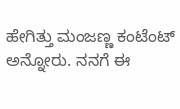ಹೇಗಿತ್ತು ಮಂಜಣ್ಣ ಕಂಟೆಂಟ್ ಅನ್ನೋರು. ನನಗೆ ಈ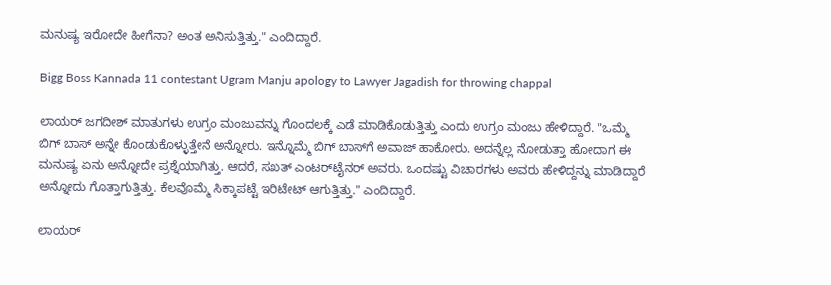ಮನುಷ್ಯ ಇರೋದೇ ಹೀಗೆನಾ? ಅಂತ ಅನಿಸುತ್ತಿತ್ತು." ಎಂದಿದ್ದಾರೆ.

Bigg Boss Kannada 11 contestant Ugram Manju apology to Lawyer Jagadish for throwing chappal

ಲಾಯರ್ ಜಗದೀಶ್ ಮಾತುಗಳು ಉಗ್ರಂ ಮಂಜುವನ್ನು ಗೊಂದಲಕ್ಕೆ ಎಡೆ ಮಾಡಿಕೊಡುತ್ತಿತ್ತು ಎಂದು ಉಗ್ರಂ ಮಂಜು ಹೇಳಿದ್ದಾರೆ. "ಒಮ್ಮೆ ಬಿಗ್ ಬಾಸ್‌ ಅನ್ನೇ ಕೊಂಡುಕೊಳ್ಳುತ್ತೇನೆ ಅನ್ನೋರು. ಇನ್ನೊಮ್ಮೆ ಬಿಗ್ ಬಾಸ್‌ಗೆ ಅವಾಜ್ ಹಾಕೋರು. ಅದನ್ನೆಲ್ಲ ನೋಡುತ್ತಾ ಹೋದಾಗ ಈ ಮನುಷ್ಯ ಏನು ಅನ್ನೋದೇ ಪ್ರಶ್ನೆಯಾಗಿತ್ತು. ಆದರೆ, ಸಖತ್ ಎಂಟರ್‌ಟೈನರ್ ಅವರು. ಒಂದಷ್ಟು ವಿಚಾರಗಳು ಅವರು ಹೇಳಿದ್ದನ್ನು ಮಾಡಿದ್ದಾರೆ ಅನ್ನೋದು ಗೊತ್ತಾಗುತ್ತಿತ್ತು. ಕೆಲವೊಮ್ಮೆ ಸಿಕ್ಕಾಪಟ್ಟೆ ಇರಿಟೇಟ್ ಆಗುತ್ತಿತ್ತು." ಎಂದಿದ್ದಾರೆ.

ಲಾಯರ್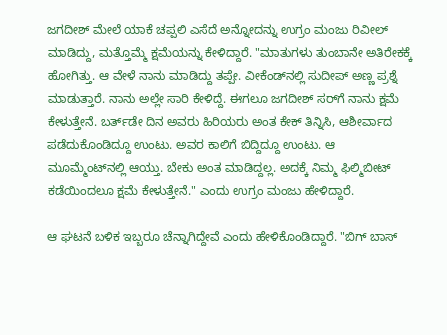ಜಗದೀಶ್ ಮೇಲೆ ಯಾಕೆ ಚಪ್ಪಲಿ ಎಸೆದೆ ಅನ್ನೋದನ್ನು ಉಗ್ರಂ ಮಂಜು ರಿವೀಲ್ ಮಾಡಿದ್ದು, ಮತ್ತೊಮ್ಮೆ ಕ್ಷಮೆಯನ್ನು ಕೇಳಿದ್ದಾರೆ. "ಮಾತುಗಳು ತುಂಬಾನೇ ಅತಿರೇಕಕ್ಕೆ ಹೋಗಿತ್ತು. ಆ ವೇಳೆ ನಾನು ಮಾಡಿದ್ದು ತಪ್ಪೇ. ವೀಕೆಂಡ್‌ನಲ್ಲಿ ಸುದೀಪ್ ಅಣ್ಣ ಪ್ರಶ್ನೆ ಮಾಡುತ್ತಾರೆ. ನಾನು ಅಲ್ಲೇ ಸಾರಿ ಕೇಳಿದ್ದೆ. ಈಗಲೂ ಜಗದೀಶ್ ಸರ್‌ಗೆ ನಾನು ಕ್ಷಮೆ ಕೇಳುತ್ತೇನೆ. ಬರ್ತ್‌ಡೇ ದಿನ ಅವರು ಹಿರಿಯರು ಅಂತ ಕೇಕ್ ತಿನ್ನಿಸಿ, ಆಶೀರ್ವಾದ ಪಡೆದುಕೊಂಡಿದ್ದೂ ಉಂಟು. ಅವರ ಕಾಲಿಗೆ ಬಿದ್ದಿದ್ದೂ ಉಂಟು. ಆ ಮೂಮ್ಮೆಂಟ್‌ನಲ್ಲಿ ಆಯ್ತು. ಬೇಕು ಅಂತ ಮಾಡಿದ್ದಲ್ಲ. ಅದಕ್ಕೆ ನಿಮ್ಮ ಫಿಲ್ಮಿಬೀಟ್ ಕಡೆಯಿಂದಲೂ ಕ್ಷಮೆ ಕೇಳುತ್ತೇನೆ." ಎಂದು ಉಗ್ರಂ ಮಂಜು ಹೇಳಿದ್ದಾರೆ.

ಆ ಘಟನೆ ಬಳಿಕ ಇಬ್ಬರೂ ಚೆನ್ನಾಗಿದ್ದೇವೆ ಎಂದು ಹೇಳಿಕೊಂಡಿದ್ದಾರೆ. "ಬಿಗ್‌ ಬಾಸ್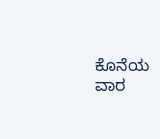ಕೊನೆಯ ವಾರ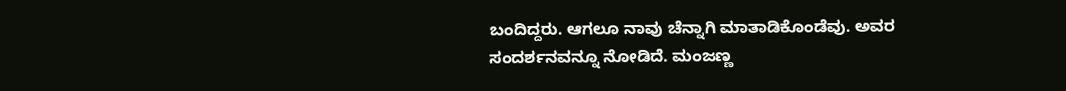ಬಂದಿದ್ದರು. ಆಗಲೂ ನಾವು ಚೆನ್ನಾಗಿ ಮಾತಾಡಿಕೊಂಡೆವು. ಅವರ ಸಂದರ್ಶನವನ್ನೂ ನೋಡಿದೆ. ಮಂಜಣ್ಣ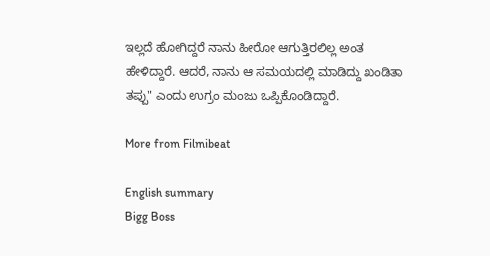ಇಲ್ಲದೆ ಹೋಗಿದ್ದರೆ ನಾನು ಹೀರೋ ಆಗುತ್ತಿರಲಿಲ್ಲ ಅಂತ ಹೇಳಿದ್ದಾರೆ. ಆದರೆ, ನಾನು ಆ ಸಮಯದಲ್ಲಿ ಮಾಡಿದ್ದು ಖಂಡಿತಾ ತಪ್ಪು" ಎಂದು ಉಗ್ರಂ ಮಂಜು ಒಪ್ಪಿಕೊಂಡಿದ್ದಾರೆ.

More from Filmibeat

English summary
Bigg Boss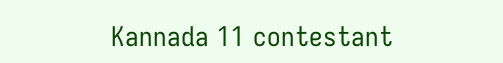Kannada 11 contestant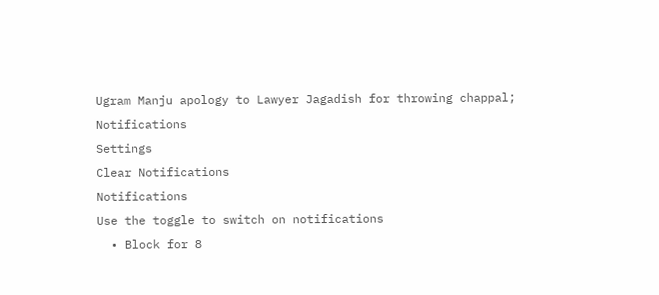Ugram Manju apology to Lawyer Jagadish for throwing chappal;
Notifications
Settings
Clear Notifications
Notifications
Use the toggle to switch on notifications
  • Block for 8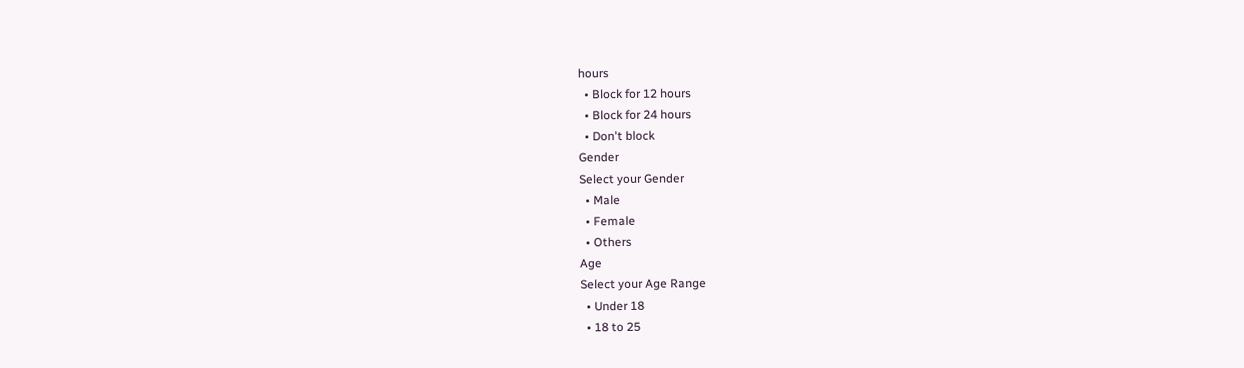hours
  • Block for 12 hours
  • Block for 24 hours
  • Don't block
Gender
Select your Gender
  • Male
  • Female
  • Others
Age
Select your Age Range
  • Under 18
  • 18 to 25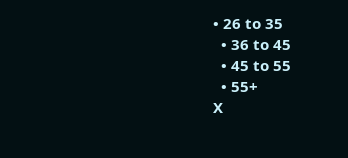• 26 to 35
  • 36 to 45
  • 45 to 55
  • 55+
X